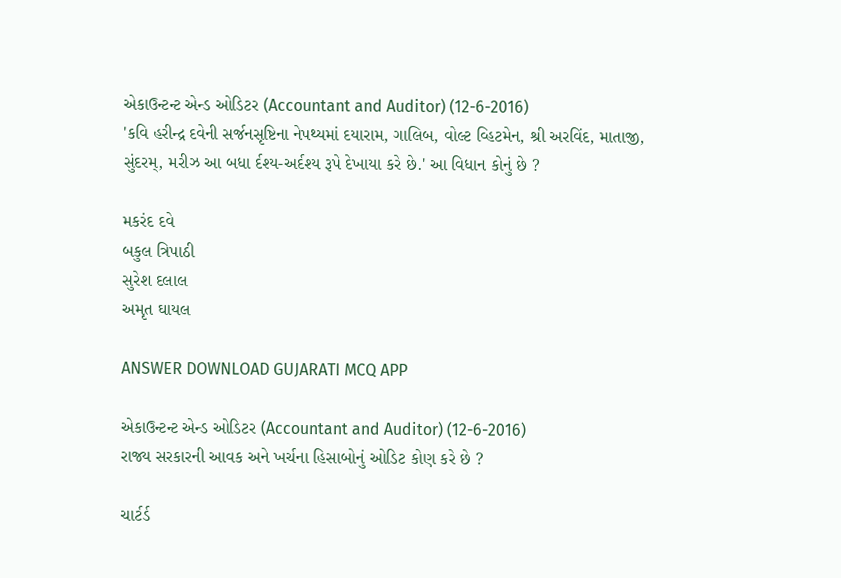એકાઉન્ટન્ટ એન્ડ ઓડિટર (Accountant and Auditor) (12-6-2016)
'કવિ હરીન્દ્ર દવેની સર્જનસૃષ્ટિના નેપથ્યમાં દયારામ, ગાલિબ, વોલ્ટ વ્હિટમેન, શ્રી અરવિંદ, માતાજી, સુંદરમ્, મરીઝ આ બધા ર્દશ્ય-અર્દશ્ય રૂપે દેખાયા કરે છે.' આ વિધાન કોનું છે ?

મકરંદ દવે
બકુલ ત્રિપાઠી
સુરેશ દલાલ
અમૃત ઘાયલ

ANSWER DOWNLOAD GUJARATI MCQ APP

એકાઉન્ટન્ટ એન્ડ ઓડિટર (Accountant and Auditor) (12-6-2016)
રાજ્ય સરકારની આવક અને ખર્ચના હિસાબોનું ઓડિટ કોણ કરે છે ?

ચાર્ટર્ડ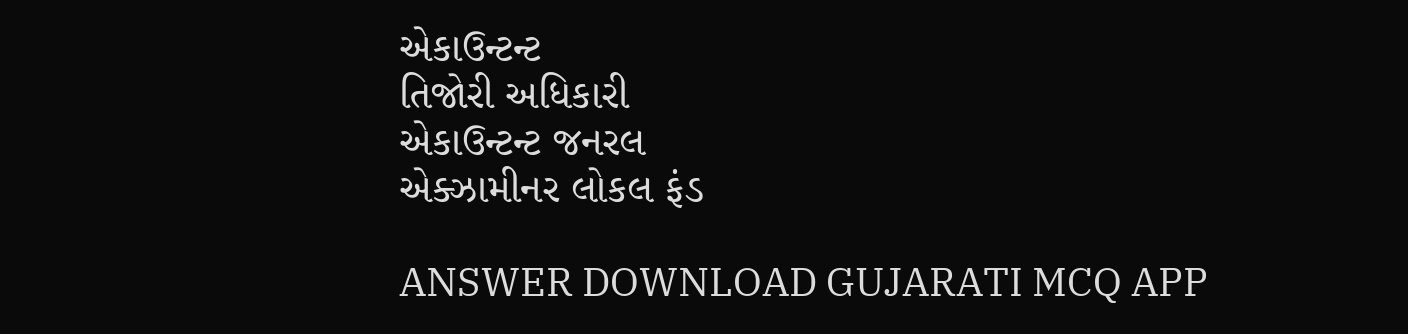એકાઉન્ટન્ટ
તિજોરી અધિકારી
એકાઉન્ટન્ટ જનરલ
એક્ઝામીનર લોકલ ફંડ

ANSWER DOWNLOAD GUJARATI MCQ APP